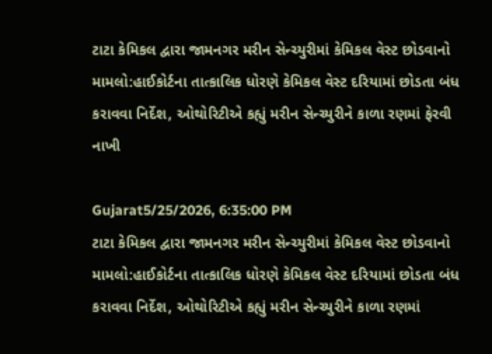ટાટા કેમિકલ દ્વારા જામનગર મરીન સેન્ચ્યુરીમાં કેમિકલ વેસ્ટ છોડવાનો મામલો:હાઈકોર્ટના તાત્કાલિક ધોરણે કેમિકલ વેસ્ટ દરિયામાં છોડતા બંધ કરાવવા નિર્દેશ, ઓથોરિટીએ કહ્યું મરીન સેન્ચ્યુરીને કાળા રણમાં ફેરવી નાખી

Gujarat5/25/2026, 6:35:00 PM
ટાટા કેમિકલ દ્વારા જામનગર મરીન સેન્ચ્યુરીમાં કેમિકલ વેસ્ટ છોડવાનો મામલો:હાઈકોર્ટના તાત્કાલિક ધોરણે કેમિકલ વેસ્ટ દરિયામાં છોડતા બંધ કરાવવા નિર્દેશ, ઓથોરિટીએ કહ્યું મરીન સેન્ચ્યુરીને કાળા રણમાં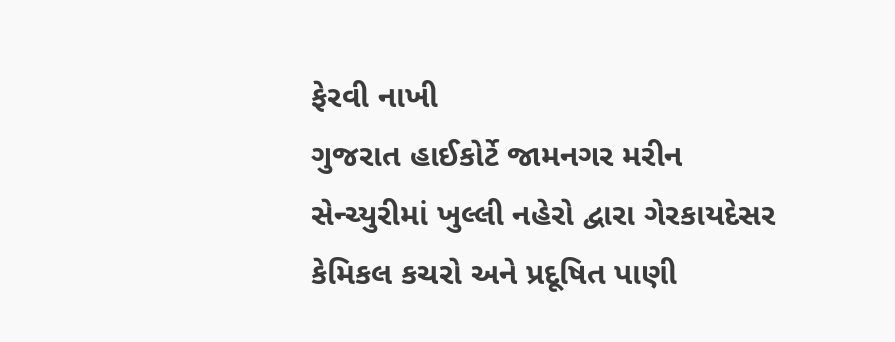ફેરવી નાખી
ગુજરાત હાઈકોર્ટે જામનગર મરીન સેન્ચ્યુરીમાં ખુલ્લી નહેરો દ્વારા ગેરકાયદેસર કેમિકલ કચરો અને પ્રદૂષિત પાણી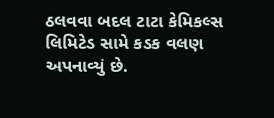ઠલવવા બદલ ટાટા કેમિકલ્સ લિમિટેડ સામે કડક વલણ અપનાવ્યું છે.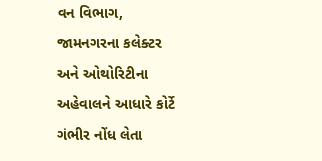વન વિભાગ, જામનગરના કલેક્ટર અને ઓથોરિટીના અહેવાલને આધારે કોર્ટે ગંભીર નોંધ લેતા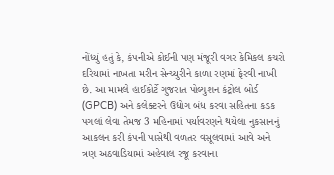નોંધ્યું હતું કે, કંપનીએ કોઈની પણ મંજૂરી વગર કેમિકલ કચરો દરિયામાં નાખતા મરીન સેન્ચ્યુરીને કાળા રણમાં ફેરવી નાખી છે. આ મામલે હાઈકોર્ટે ગુજરાત પોલ્યુશન કંટ્રોલ બોર્ડ (GPCB) અને કલેક્ટરને ઉદ્યોગ બંધ કરવા સહિતના કડક પગલાં લેવા તેમજ 3 મહિનામાં પર્યાવરણને થયેલા નુકસાનનું આકલન કરી કંપની પાસેથી વળતર વસૂલવામાં આવે અને ત્રણ અઠવાડિયામાં અહેવાલ રજૂ કરવાના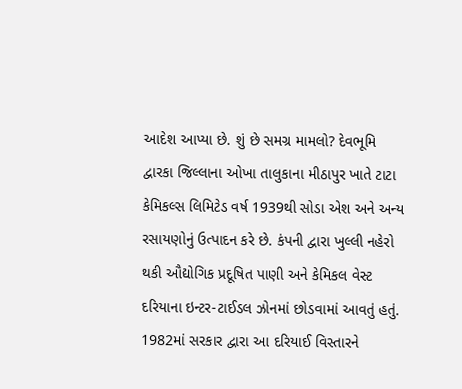આદેશ આપ્યા છે. શું છે સમગ્ર મામલો? દેવભૂમિ દ્વારકા જિલ્લાના ઓખા તાલુકાના મીઠાપુર ખાતે ટાટા કેમિકલ્સ લિમિટેડ વર્ષ 1939થી સોડા એશ અને અન્ય રસાયણોનું ઉત્પાદન કરે છે. કંપની દ્વારા ખુલ્લી નહેરો થકી ઔદ્યોગિક પ્રદૂષિત પાણી અને કેમિકલ વેસ્ટ દરિયાના ઇન્ટર-ટાઈડલ ઝોનમાં છોડવામાં આવતું હતું. 1982માં સરકાર દ્વારા આ દરિયાઈ વિસ્તારને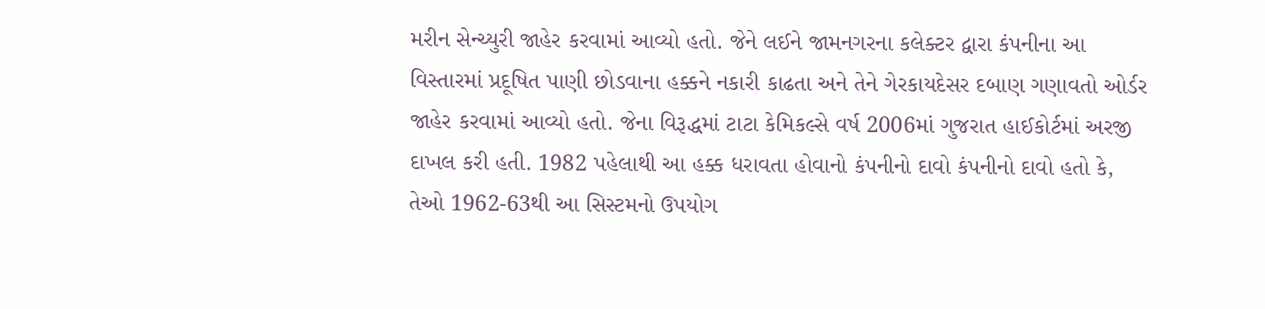મરીન સેન્ચ્યુરી જાહેર કરવામાં આવ્યો હતો. જેને લઈને જામનગરના કલેક્ટર દ્વારા કંપનીના આ વિસ્તારમાં પ્રદૂષિત પાણી છોડવાના હક્કને નકારી કાઢતા અને તેને ગેરકાયદેસર દબાણ ગણાવતો ઓર્ડર જાહેર કરવામાં આવ્યો હતો. જેના વિરૂદ્ધમાં ટાટા કેમિકલ્સે વર્ષ 2006માં ગુજરાત હાઈકોર્ટમાં અરજી દાખલ કરી હતી. 1982 પહેલાથી આ હક્ક ધરાવતા હોવાનો કંપનીનો દાવો કંપનીનો દાવો હતો કે, તેઓ 1962-63થી આ સિસ્ટમનો ઉપયોગ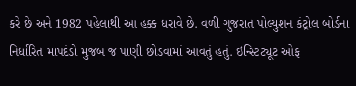કરે છે અને 1982 પહેલાથી આ હક્ક ધરાવે છે. વળી ગુજરાત પોલ્યુશન કંટ્રોલ બોર્ડના નિર્ધારિત માપદંડો મુજબ જ પાણી છોડવામાં આવતું હતું. ઇન્સ્ટિટ્યૂટ ઓફ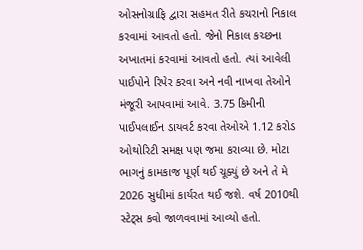ઓસનોગ્રાફિ દ્વારા સહમત રીતે કચરાનો નિકાલ કરવામાં આવતો હતો. જેનો નિકાલ કચ્છના અખાતમાં કરવામાં આવતો હતો. ત્યાં આવેલી પાઈપોને રિપેર કરવા અને નવી નાખવા તેઓને મંજૂરી આપવામાં આવે. 3.75 કિમીની પાઈપલાઈન ડાયવર્ટ કરવા તેઓએ 1.12 કરોડ ઓથોરિટી સમક્ષ પણ જમા કરાવ્યા છે. મોટા ભાગનું કામકાજ પૂર્ણ થઈ ચૂક્યું છે અને તે મે 2026 સુધીમાં કાર્યરત થઈ જશે. વર્ષ 2010થી સ્ટેટ્સ કવો જાળવવામાં આવ્યો હતો.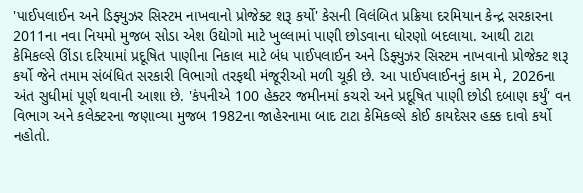'પાઈપલાઈન અને ડિફ્યુઝર સિસ્ટમ નાખવાનો પ્રોજેક્ટ શરૂ કર્યો' કેસની વિલંબિત પ્રક્રિયા દરમિયાન કેન્દ્ર સરકારના 2011ના નવા નિયમો મુજબ સોડા એશ ઉદ્યોગો માટે ખુલ્લામાં પાણી છોડવાના ધોરણો બદલાયા. આથી ટાટા કેમિકલ્સે ઊંડા દરિયામાં પ્રદૂષિત પાણીના નિકાલ માટે બંધ પાઈપલાઈન અને ડિફ્યુઝર સિસ્ટમ નાખવાનો પ્રોજેક્ટ શરૂ કર્યો જેને તમામ સંબંધિત સરકારી વિભાગો તરફથી મંજૂરીઓ મળી ચૂકી છે. આ પાઈપલાઈનનું કામ મે, 2026ના અંત સુધીમાં પૂર્ણ થવાની આશા છે. 'કંપનીએ 100 હેક્ટર જમીનમાં કચરો અને પ્રદૂષિત પાણી છોડી દબાણ કર્યું' વન વિભાગ અને કલેક્ટરના જણાવ્યા મુજબ 1982ના જાહેરનામા બાદ ટાટા કેમિકલ્સે કોઈ કાયદેસર હક્ક દાવો કર્યો નહોતો.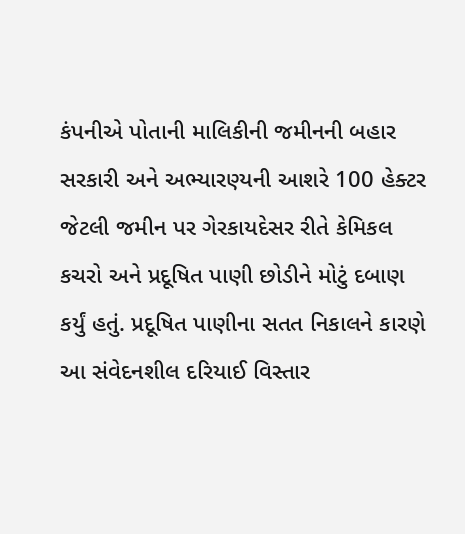કંપનીએ પોતાની માલિકીની જમીનની બહાર સરકારી અને અભ્યારણ્યની આશરે 100 હેક્ટર જેટલી જમીન પર ગેરકાયદેસર રીતે કેમિકલ કચરો અને પ્રદૂષિત પાણી છોડીને મોટું દબાણ કર્યું હતું. પ્રદૂષિત પાણીના સતત નિકાલને કારણે આ સંવેદનશીલ દરિયાઈ વિસ્તાર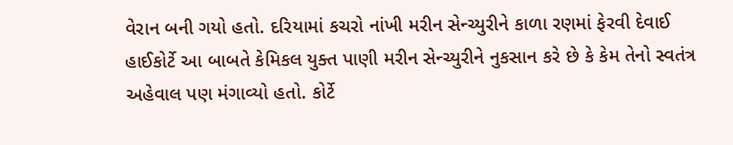વેરાન બની ગયો હતો. દરિયામાં કચરો નાંખી મરીન સેન્ચ્યુરીને કાળા રણમાં ફેરવી દેવાઈ હાઈકોર્ટે આ બાબતે કેમિકલ યુક્ત પાણી મરીન સેન્ચ્યુરીને નુકસાન કરે છે કે કેમ તેનો સ્વતંત્ર અહેવાલ પણ મંગાવ્યો હતો. કોર્ટે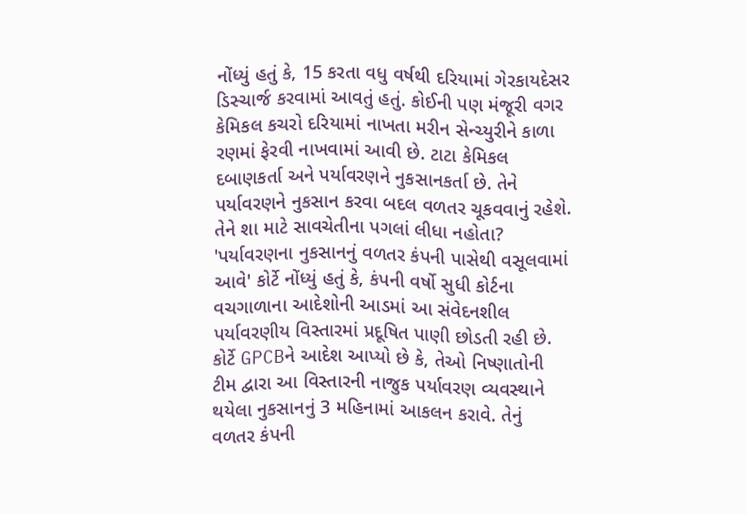નોંધ્યું હતું કે, 15 કરતા વધુ વર્ષથી દરિયામાં ગેરકાયદેસર ડિસ્ચાર્જ કરવામાં આવતું હતું. કોઈની પણ મંજૂરી વગર કેમિકલ કચરો દરિયામાં નાખતા મરીન સેન્ચ્યુરીને કાળા રણમાં ફેરવી નાખવામાં આવી છે. ટાટા કેમિકલ દબાણકર્તા અને પર્યાવરણને નુકસાનકર્તા છે. તેને પર્યાવરણને નુકસાન કરવા બદલ વળતર ચૂકવવાનું રહેશે. તેને શા માટે સાવચેતીના પગલાં લીધા નહોતા? 'પર્યાવરણના નુકસાનનું વળતર કંપની પાસેથી વસૂલવામાં આવે' કોર્ટે નોંધ્યું હતું કે, કંપની વર્ષો સુધી કોર્ટના વચગાળાના આદેશોની આડમાં આ સંવેદનશીલ પર્યાવરણીય વિસ્તારમાં પ્રદૂષિત પાણી છોડતી રહી છે. કોર્ટે GPCBને આદેશ આપ્યો છે કે, તેઓ નિષ્ણાતોની ટીમ દ્વારા આ વિસ્તારની નાજુક પર્યાવરણ વ્યવસ્થાને થયેલા નુકસાનનું 3 મહિનામાં આકલન કરાવે. તેનું વળતર કંપની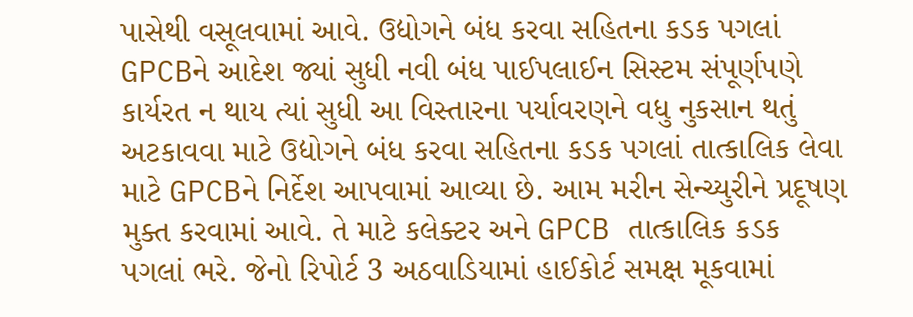પાસેથી વસૂલવામાં આવે. ઉદ્યોગને બંધ કરવા સહિતના કડક પગલાં GPCBને આદેશ જ્યાં સુધી નવી બંધ પાઈપલાઈન સિસ્ટમ સંપૂર્ણપણે કાર્યરત ન થાય ત્યાં સુધી આ વિસ્તારના પર્યાવરણને વધુ નુકસાન થતું અટકાવવા માટે ઉદ્યોગને બંધ કરવા સહિતના કડક પગલાં તાત્કાલિક લેવા માટે GPCBને નિર્દેશ આપવામાં આવ્યા છે. આમ મરીન સેન્ચ્યુરીને પ્રદૂષણ મુક્ત કરવામાં આવે. તે માટે કલેક્ટર અને GPCB તાત્કાલિક કડક પગલાં ભરે. જેનો રિપોર્ટ 3 અઠવાડિયામાં હાઈકોર્ટ સમક્ષ મૂકવામાં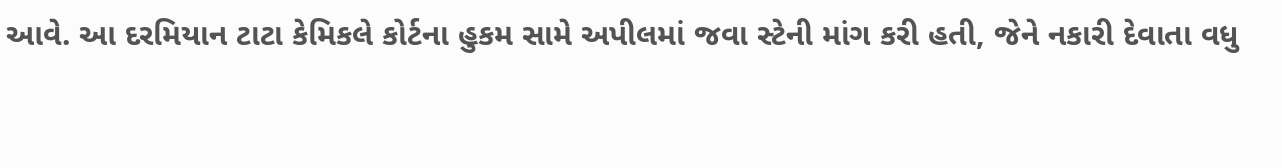આવે. આ દરમિયાન ટાટા કેમિકલે કોર્ટના હુકમ સામે અપીલમાં જવા સ્ટેની માંગ કરી હતી, જેને નકારી દેવાતા વધુ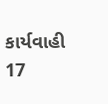કાર્યવાહી 17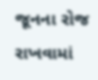જૂનના રોજ રાખવામાં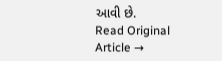આવી છે.
Read Original Article →